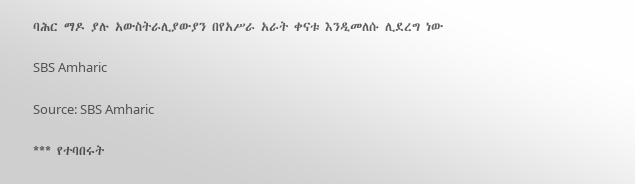ባሕር ማዶ ያሉ አውስትራሊያውያን በየአሥራ አራት ቀናቱ እንዲመለሱ ሊደረግ ነው

SBS Amharic

Source: SBS Amharic

*** የተባበሩት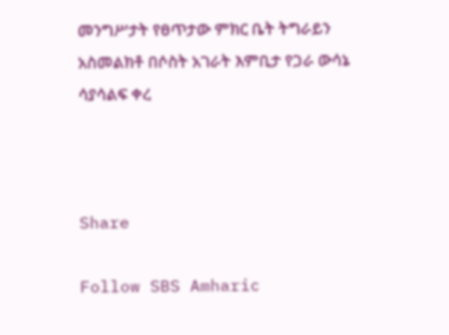መንግሥታት የፀጥታው ምክር ቤት ትግራይን አስመልክቶ በሶስት አገራት እምቢታ የጋራ ውሳኔ ሳያሳልፍ ቀረ



Share

Follow SBS Amharic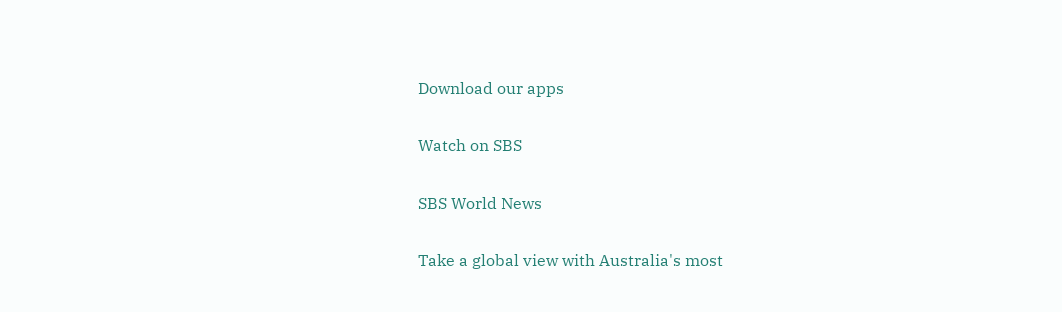Download our apps

Watch on SBS

SBS World News

Take a global view with Australia's most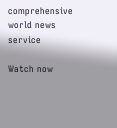comprehensive world news service

Watch now